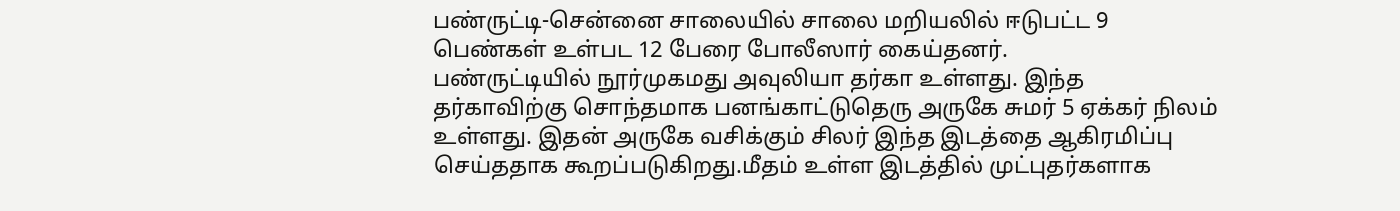பண்ருட்டி-சென்னை சாலையில் சாலை மறியலில் ஈடுபட்ட 9 பெண்கள் உள்பட 12 பேரை போலீஸார் கைய்தனர்.
பண்ருட்டியில் நூர்முகமது அவுலியா தர்கா உள்ளது. இந்த தர்காவிற்கு சொந்தமாக பனங்காட்டுதெரு அருகே சுமர் 5 ஏக்கர் நிலம் உள்ளது. இதன் அருகே வசிக்கும் சிலர் இந்த இடத்தை ஆகிரமிப்பு செய்ததாக கூறப்படுகிறது.மீதம் உள்ள இடத்தில் முட்புதர்களாக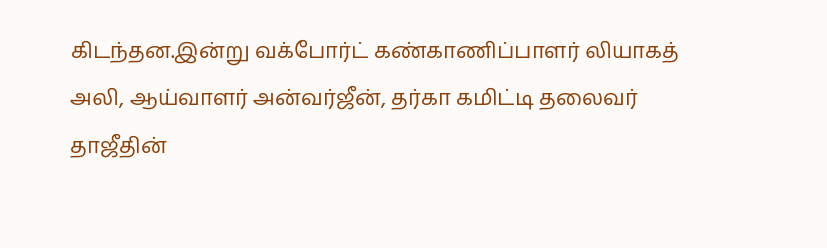கிடந்தன.இன்று வக்போர்ட் கண்காணிப்பாளர் லியாகத் அலி, ஆய்வாளர் அன்வர்ஜீன், தர்கா கமிட்டி தலைவர் தாஜீதின்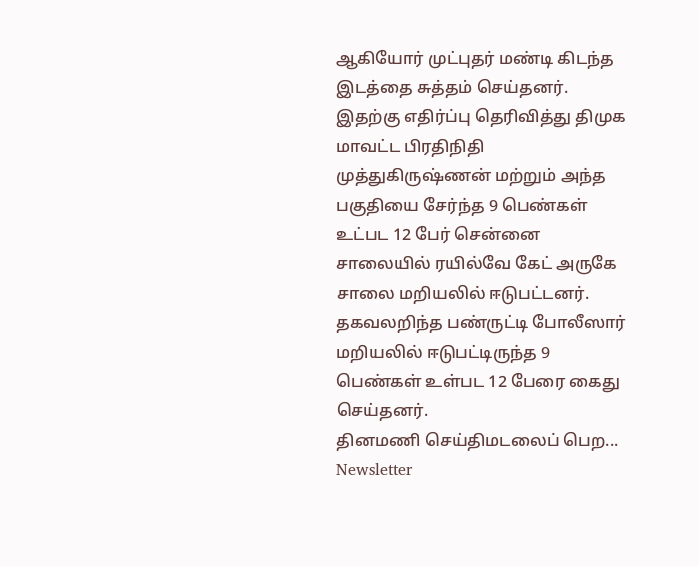ஆகியோர் முட்புதர் மண்டி கிடந்த இடத்தை சுத்தம் செய்தனர். இதற்கு எதிர்ப்பு தெரிவித்து திமுக மாவட்ட பிரதிநிதி முத்துகிருஷ்ணன் மற்றும் அந்த பகுதியை சேர்ந்த 9 பெண்கள் உட்பட 12 பேர் சென்னை சாலையில் ரயில்வே கேட் அருகே சாலை மறியலில் ஈடுபட்டனர்.
தகவலறிந்த பண்ருட்டி போலீஸார் மறியலில் ஈடுபட்டிருந்த 9 பெண்கள் உள்பட 12 பேரை கைது செய்தனர்.
தினமணி செய்திமடலைப் பெற... Newsletter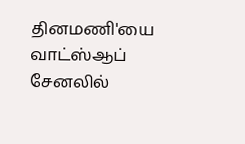தினமணி'யை வாட்ஸ்ஆப் சேனலில்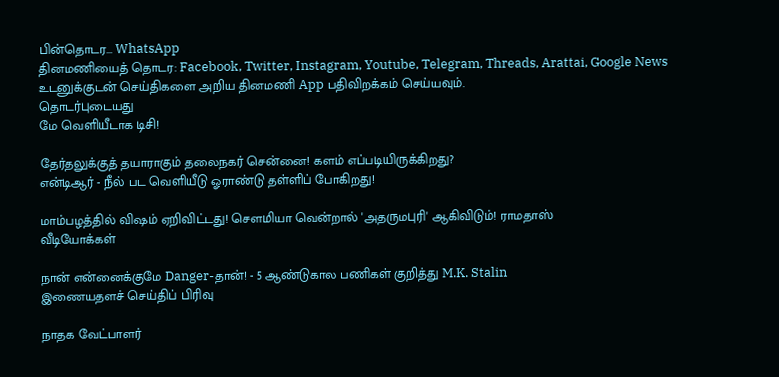பின்தொடர... WhatsApp
தினமணியைத் தொடர: Facebook, Twitter, Instagram, Youtube, Telegram, Threads, Arattai, Google News
உடனுக்குடன் செய்திகளை அறிய தினமணி App பதிவிறக்கம் செய்யவும்.
தொடர்புடையது
மே வெளியீடாக டிசி!

தேர்தலுக்குத் தயாராகும் தலைநகர் சென்னை! களம் எப்படியிருக்கிறது?
என்டிஆர் - நீல் பட வெளியீடு ஓராண்டு தள்ளிப் போகிறது!

மாம்பழத்தில் விஷம் ஏறிவிட்டது! சௌமியா வென்றால் 'அதருமபுரி' ஆகிவிடும்! ராமதாஸ்
வீடியோக்கள்

நான் என்னைக்குமே Danger-தான்! - 5 ஆண்டுகால பணிகள் குறித்து M.K. Stalin
இணையதளச் செய்திப் பிரிவு

நாதக வேட்பாளர்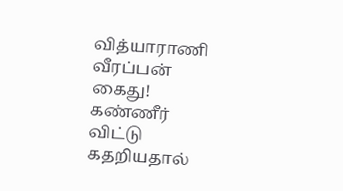வித்யாராணி வீரப்பன் கைது! கண்ணீர் விட்டு கதறியதால்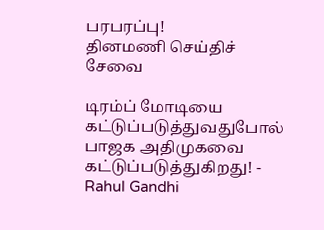பரபரப்பு!
தினமணி செய்திச் சேவை

டிரம்ப் மோடியை கட்டுப்படுத்துவதுபோல் பாஜக அதிமுகவை கட்டுப்படுத்துகிறது! - Rahul Gandhi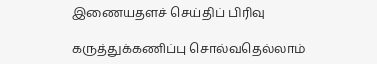இணையதளச் செய்திப் பிரிவு

கருத்துக்கணிப்பு சொல்வதெல்லாம்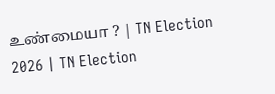உண்மையா ? | TN Election 2026 | TN Election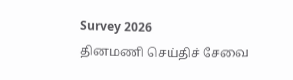Survey 2026
தினமணி செய்திச் சேவை